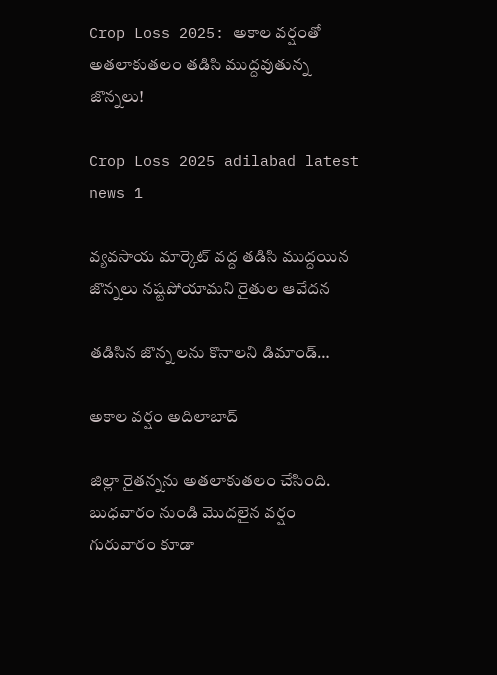Crop Loss 2025: అకాల వర్షంతో అతలాకుతలం తడిసి ముద్దవుతున్న జొన్నలు!

Crop Loss 2025 adilabad latest news 1

వ్యవసాయ మార్కెట్ వద్ద తడిసి ముద్దయిన జొన్నలు నష్టపోయామని రైతుల ఆవేదన

తడిసిన జొన్న లను కొనాలని డిమాండ్…

అకాల వర్షం అదిలాబాద్

జిల్లా రైతన్నను అతలాకుతలం చేసింది. బుధవారం నుండి మొదలైన వర్షం గురువారం కూడా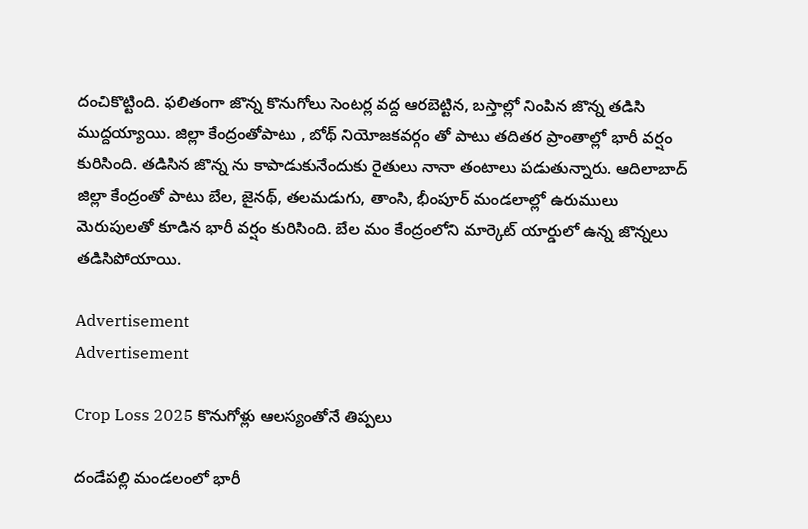దంచికొట్టింది. ఫలితంగా జొన్న కొనుగోలు సెంటర్ల వద్ద ఆరబెట్టిన, బస్తాల్లో నింపిన జొన్న తడిసి ముద్దయ్యాయి. జిల్లా కేంద్రంతోపాటు , బోథ్ నియోజకవర్గం తో పాటు తదితర ప్రాంతాల్లో భారీ వర్షం కురిసింది. తడిసిన జొన్న ను కాపాడుకునేందుకు రైతులు నానా తంటాలు పడుతున్నారు. ఆదిలాబాద్ జిల్లా కేంద్రంతో పాటు బేల, జైనథ్, తలమడుగు, తాంసి, భీంపూర్ మండలాల్లో ఉరుములు మెరుపులతో కూడిన భారీ వర్షం కురిసింది. బేల మం కేంద్రంలోని మార్కెట్ యార్డులో ఉన్న జొన్నలు తడిసిపోయాయి.

Advertisement
Advertisement

Crop Loss 2025 కొనుగోళ్లు ఆలస్యంతోనే తిప్పలు

దండేపల్లి మండలంలో భారీ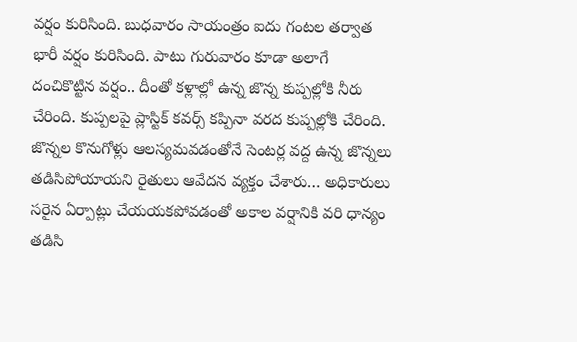వర్షం కురిసింది. బుధవారం సాయంత్రం ఐదు గంటల తర్వాత భారీ వర్షం కురిసింది. పాటు గురువారం కూడా అలాగే దంచికొట్టిన వర్షం.. దీంతో కళ్లాల్లో ఉన్న జొన్న కుప్పల్లోకి నీరు చేరింది. కుప్పలపై ప్లాస్టిక్ కవర్స్ కప్పినా వరద కుప్పల్లోకి చేరింది. జొన్నల కొనుగోళ్లు ఆలస్యమవడంతోనే సెంటర్ల వద్ద ఉన్న జొన్నలు తడిసిపోయాయని రైతులు ఆవేదన వ్యక్తం చేశారు… అధికారులు సరైన ఏర్పాట్లు చేయయకపోవడంతో అకాల వర్షానికి వరి ధాన్యం తడిసి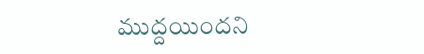ముద్దయిందని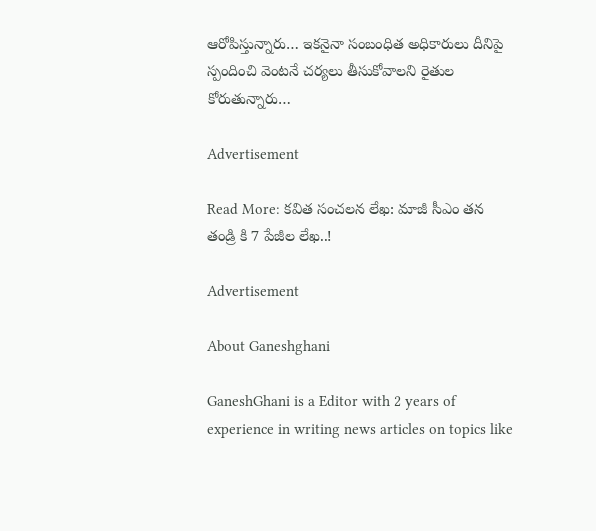ఆరోపిస్తున్నారు… ఇకనైనా సంబంధిత అధికారులు దీనిపై స్పందించి వెంటనే చర్యలు తీసుకోవాలని రైతుల కోరుతున్నారు…

Advertisement

Read More: కవిత సంచలన లేఖ: మాజీ సీఎం తన తండ్రి కి 7 పేజీల లేఖ..!

Advertisement

About Ganeshghani

GaneshGhani is a Editor with 2 years of experience in writing news articles on topics like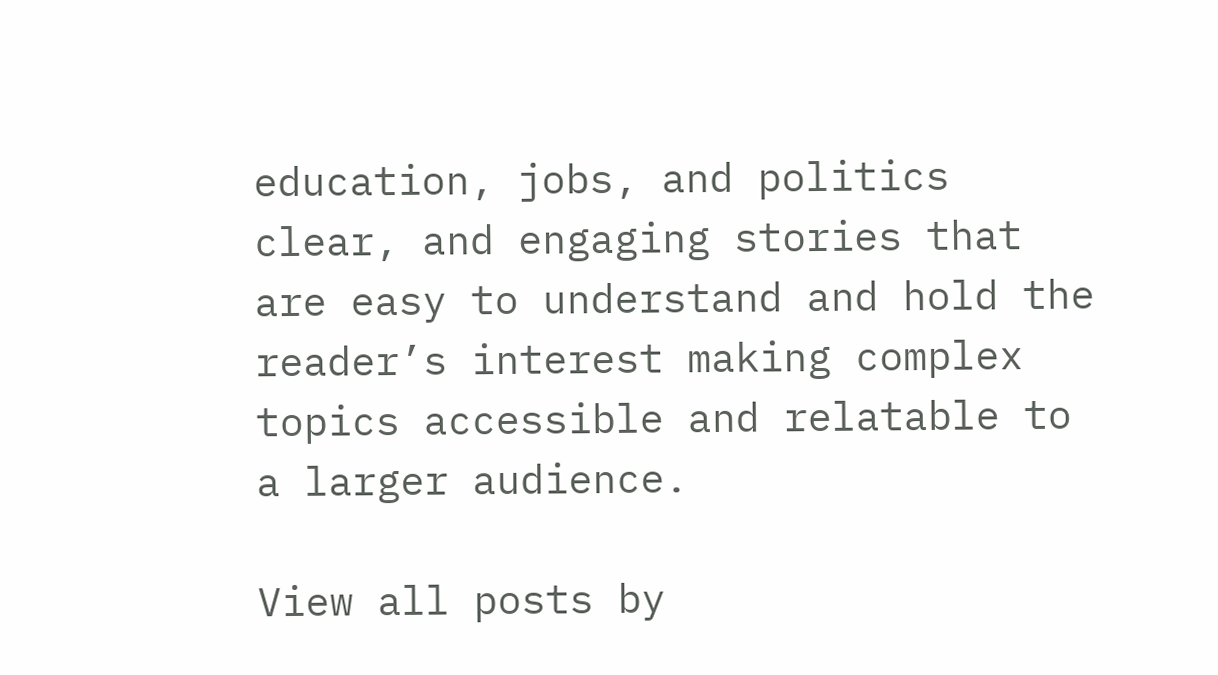education, jobs, and politics clear, and engaging stories that are easy to understand and hold the reader’s interest making complex topics accessible and relatable to a larger audience.

View all posts by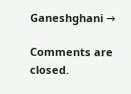Ganeshghani →

Comments are closed.